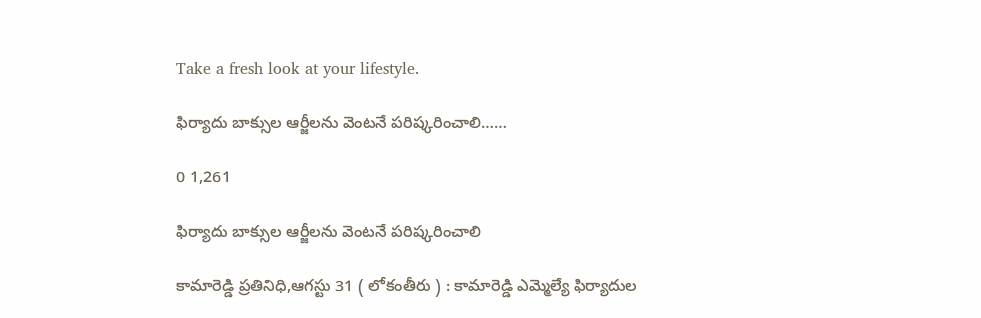Take a fresh look at your lifestyle.

ఫిర్యాదు బాక్సుల ఆర్జీలను వెంటనే పరిష్కరించాలి……

0 1,261

ఫిర్యాదు బాక్సుల ఆర్జీలను వెంటనే పరిష్కరించాలి

కామారెడ్డి ప్రతినిధి,ఆగస్టు 31 ( లోకంతీరు ) : కామారెడ్డి ఎమ్మెల్యే ఫిర్యాదుల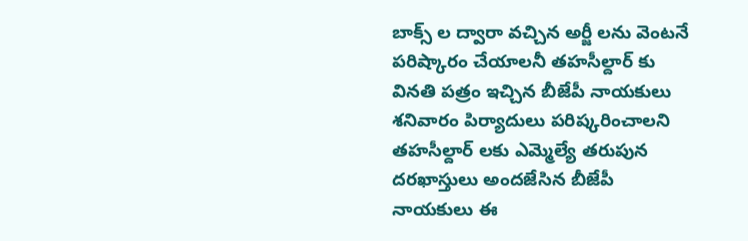బాక్స్ ల ద్వారా వచ్చిన అర్జీ లను వెంటనే పరిష్కారం చేయాలనీ తహసీల్దార్ కు వినతి పత్రం ఇచ్చిన బీజేపీ నాయకులు శనివారం పిర్యాదులు పరిష్కరించాలని తహసీల్దార్ లకు ఎమ్మెల్యే తరుపున దరఖాస్తులు అందజేసిన బీజేపీ నాయకులు ఈ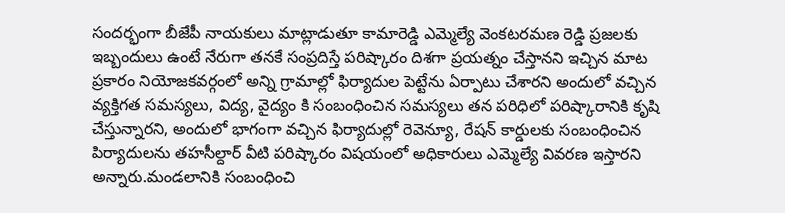సందర్భంగా బీజేపీ నాయకులు మాట్లాడుతూ కామారెడ్డి ఎమ్మెల్యే వెంకటరమణ రెడ్డి ప్రజలకు ఇబ్బందులు ఉంటే నేరుగా తనకే సంప్రదిస్తే పరిష్కారం దిశగా ప్రయత్నం చేస్తానని ఇచ్చిన మాట ప్రకారం నియోజకవర్గంలో అన్ని గ్రామాల్లో ఫిర్యాదుల పెట్టేను ఏర్పాటు చేశారని అందులో వచ్చిన వ్యక్తిగత సమస్యలు, విద్య, వైద్యం కి సంబంధించిన సమస్యలు తన పరిధిలో పరిష్కారానికి కృషి చేస్తున్నారని, అందులో భాగంగా వచ్చిన ఫిర్యాదుల్లో రెవెన్యూ, రేషన్ కార్డులకు సంబంధించిన పిర్యాదులను తహసీల్దార్ వీటి పరిష్కారం విషయంలో అధికారులు ఎమ్మెల్యే వివరణ ఇస్తారని అన్నారు.మండలానికి సంబంధించి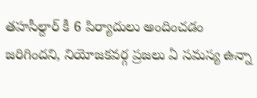తహసీల్దార్ కీ 6 పిర్యాదులు అందించడం జరిగిందని, నియోజకవర్గ ప్రజలు ఏ సమస్య ఉన్నా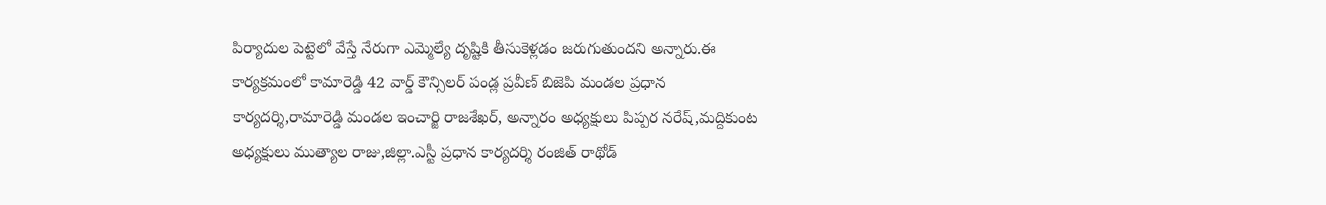పిర్యాదుల పెట్టెలో వేస్తే నేరుగా ఎమ్మెల్యే దృష్టికి తీసుకెళ్లడం జరుగుతుందని అన్నారు.ఈ కార్యక్రమంలో కామారెడ్డి 42 వార్డ్ కౌన్సిలర్ పండ్ల ప్రవీణ్ బిజెపి మండల ప్రధాన కార్యదర్శి,రామారెడ్డి మండల ఇంచార్జి రాజశేఖర్, అన్నారం అధ్యక్షులు పిప్పర నరేష్,మద్దికుంట అధ్యక్షులు ముత్యాల రాజు,జిల్లా.ఎస్టీ ప్రధాన కార్యదర్శి రంజిత్ రాథోడ్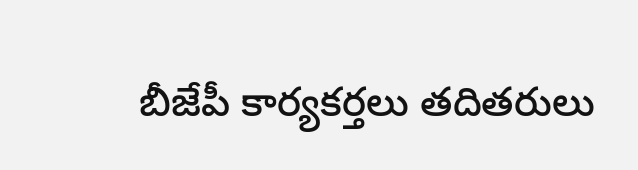బీజేపీ కార్యకర్తలు తదితరులు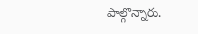పాల్గొన్నారు.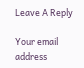Leave A Reply

Your email address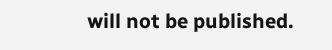will not be published.